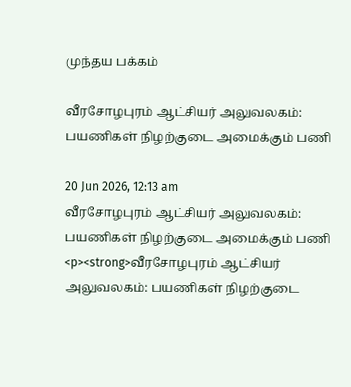முந்தய பக்கம்

வீரசோழபுரம் ஆட்சியர் அலுவலகம்: பயணிகள் நிழற்குடை அமைக்கும் பணி

20 Jun 2026, 12:13 am
வீரசோழபுரம் ஆட்சியர் அலுவலகம்: பயணிகள் நிழற்குடை அமைக்கும் பணி
<p><strong>வீரசோழபுரம் ஆட்சியர் அலுவலகம்: பயணிகள் நிழற்குடை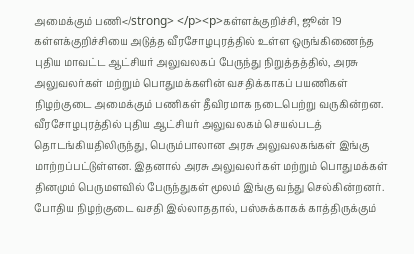அமைக்கும் பணி</strong> </p><p>கள்ளக்குறிச்சி, ஜூன் 19 கள்ளக்குறிச்சியை அடுத்த வீரசோழபுரத்தில் உள்ள ஒருங்கிணைந்த புதிய மாவட்ட ஆட்சியர் அலுவலகப் பேருந்து நிறுத்தத்தில், அரசு அலுவலர்கள் மற்றும் பொதுமக்களின் வசதிக்காகப் பயணிகள் நிழற்குடை அமைக்கும் பணிகள் தீவிரமாக நடைபெற்று வருகின்றன. வீரசோழபுரத்தில் புதிய ஆட்சியர் அலுவலகம் செயல்படத் தொடங்கியதிலிருந்து, பெரும்பாலான அரசு அலுவலகங்கள் இங்கு மாற்றப்பட்டுள்ளன. இதனால் அரசு அலுவலர்கள் மற்றும் பொதுமக்கள் தினமும் பெருமளவில் பேருந்துகள் மூலம் இங்கு வந்து செல்கின்றனர். போதிய நிழற்குடை வசதி இல்லாததால், பஸ்சுக்காகக் காத்திருக்கும்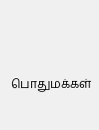பொதுமக்கள்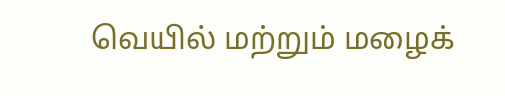வெயில் மற்றும் மழைக்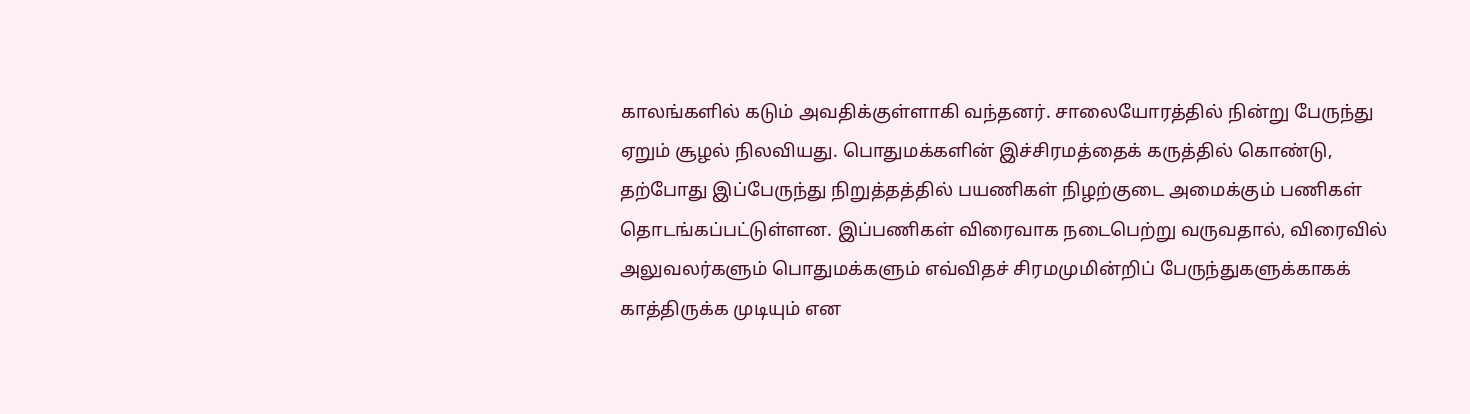காலங்களில் கடும் அவதிக்குள்ளாகி வந்தனர். சாலையோரத்தில் நின்று பேருந்து ஏறும் சூழல் நிலவியது. பொதுமக்களின் இச்சிரமத்தைக் கருத்தில் கொண்டு, தற்போது இப்பேருந்து நிறுத்தத்தில் பயணிகள் நிழற்குடை அமைக்கும் பணிகள் தொடங்கப்பட்டுள்ளன. இப்பணிகள் விரைவாக நடைபெற்று வருவதால், விரைவில் அலுவலர்களும் பொதுமக்களும் எவ்விதச் சிரமமுமின்றிப் பேருந்துகளுக்காகக் காத்திருக்க முடியும் என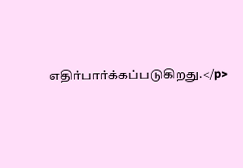எதிர்பார்க்கப்படுகிறது.</p>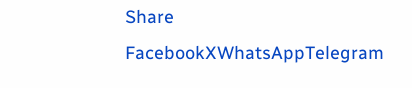Share
FacebookXWhatsAppTelegram